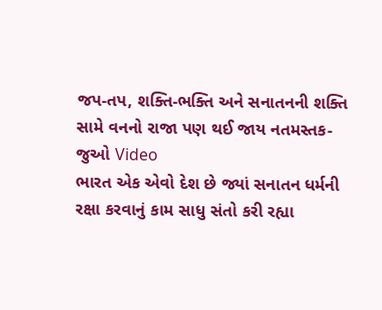જપ-તપ, શક્તિ-ભક્તિ અને સનાતનની શક્તિ સામે વનનો રાજા પણ થઈ જાય નતમસ્તક- જુઓ Video
ભારત એક એવો દેશ છે જ્યાં સનાતન ધર્મની રક્ષા કરવાનું કામ સાધુ સંતો કરી રહ્યા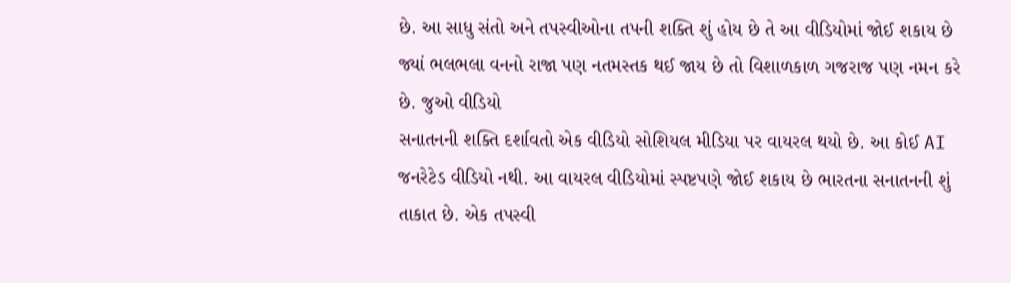છે. આ સાધુ સંતો અને તપસ્વીઓના તપની શક્તિ શું હોય છે તે આ વીડિયોમાં જોઈ શકાય છે જ્યાં ભલભલા વનનો રાજા પણ નતમસ્તક થઈ જાય છે તો વિશાળકાળ ગજરાજ પણ નમન કરે છે. જુઓ વીડિયો
સનાતનની શક્તિ દર્શાવતો એક વીડિયો સોશિયલ મીડિયા પર વાયરલ થયો છે. આ કોઈ AI જનરેટેડ વીડિયો નથી. આ વાયરલ વીડિયોમાં સ્પષ્ટપણે જોઈ શકાય છે ભારતના સનાતનની શું તાકાત છે. એક તપસ્વી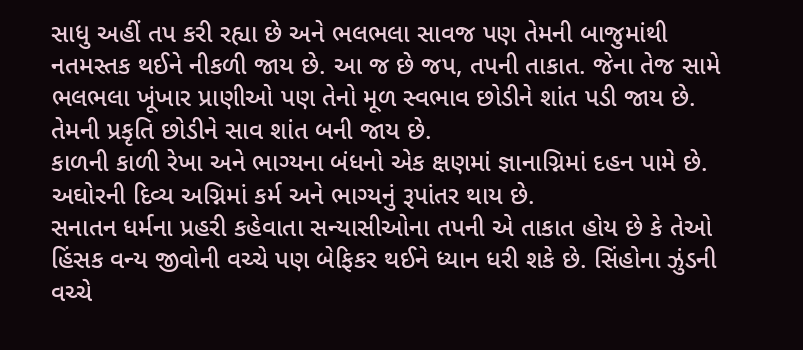સાધુ અહીં તપ કરી રહ્યા છે અને ભલભલા સાવજ પણ તેમની બાજુમાંથી નતમસ્તક થઈને નીકળી જાય છે. આ જ છે જપ, તપની તાકાત. જેના તેજ સામે ભલભલા ખૂંખાર પ્રાણીઓ પણ તેનો મૂળ સ્વભાવ છોડીને શાંત પડી જાય છે. તેમની પ્રકૃતિ છોડીને સાવ શાંત બની જાય છે.
કાળની કાળી રેખા અને ભાગ્યના બંધનો એક ક્ષણમાં જ્ઞાનાગ્નિમાં દહન પામે છે. અઘોરની દિવ્ય અગ્નિમાં કર્મ અને ભાગ્યનું રૂપાંતર થાય છે.
સનાતન ધર્મના પ્રહરી કહેવાતા સન્યાસીઓના તપની એ તાકાત હોય છે કે તેઓ હિંસક વન્ય જીવોની વચ્ચે પણ બેફિકર થઈને ધ્યાન ધરી શકે છે. સિંહોના ઝુંડની વચ્ચે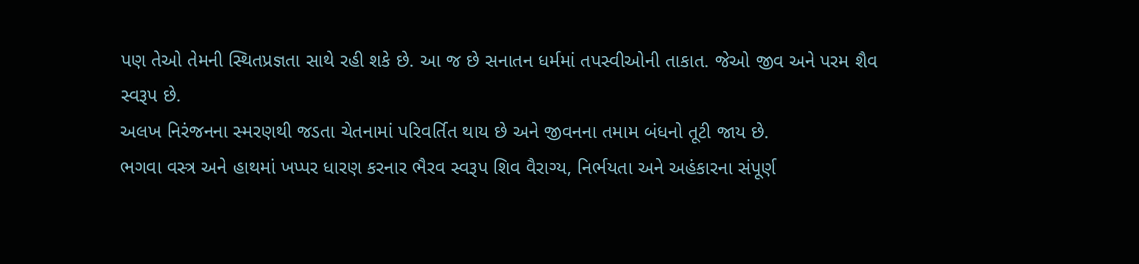પણ તેઓ તેમની સ્થિતપ્રજ્ઞતા સાથે રહી શકે છે. આ જ છે સનાતન ધર્મમાં તપસ્વીઓની તાકાત. જેઓ જીવ અને પરમ શૈવ સ્વરૂપ છે.
અલખ નિરંજનના સ્મરણથી જડતા ચેતનામાં પરિવર્તિત થાય છે અને જીવનના તમામ બંધનો તૂટી જાય છે.
ભગવા વસ્ત્ર અને હાથમાં ખપ્પર ધારણ કરનાર ભૈરવ સ્વરૂપ શિવ વૈરાગ્ય, નિર્ભયતા અને અહંકારના સંપૂર્ણ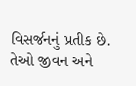વિસર્જનનું પ્રતીક છે. તેઓ જીવન અને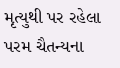મૃત્યુથી પર રહેલા પરમ ચૈતન્યના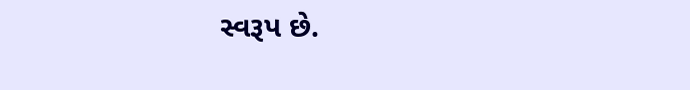સ્વરૂપ છે.